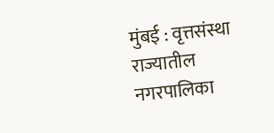मुंबई : वृत्तसंस्था
राज्यातील नगरपालिका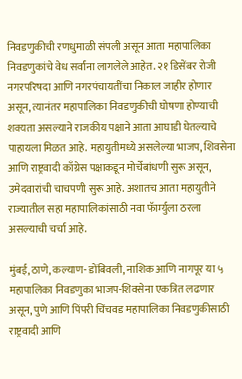निवडणुकीची रणधुमाळी संपली असून आता महापालिका निवडणुकांचे वेध सर्वांना लागलेले आहेत. २१ डिसेंबर रोजी नगरपरिषदा आणि नगरपंचायतींचा निकाल जाहीर होणार असून, त्यानंतर महापालिका निवडणुकीची घोषणा होण्याची शक्यता असल्याने राजकीय पक्षाने आता आघाडी घेतल्याचे पाहायला मिळत आहे. महायुतीमध्ये असलेल्या भाजप, शिवसेना आणि राष्ट्रवादी काँग्रेस पक्षाकडून मोर्चेबांधणी सुरू असून, उमेदवारांची चाचपणी सुरू आहे. अशातच आता महायुतीने राज्यातील सहा महापालिकांसाठी नवा फॅार्म्युला ठरला असल्याची चर्चा आहे.

मुंबई, ठाणे, कल्याण- डोंबिवली, नाशिक आणि नागपूर या ५ महापालिका निवडणुका भाजप-शिवसेना एकत्रित लढणार असून, पुणे आणि पिंपरी चिंचवड महापालिका निवडणुकीसाठी राष्ट्रवादी आणि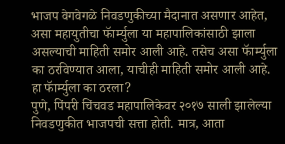भाजप वेगवेगळे निवडणुकीच्या मैदानात असणार आहेत, असा महायुतीचा फॅार्म्युला या महापालिकांसाठी झाला असल्याची माहिती समोर आली आहे. तसेच असा फॅार्म्युला का ठरविण्यात आला, याचीही माहिती समोर आली आहे.
हा फॅार्म्युला का ठरला?
पुणे, पिंपरी चिंचवड महापालिकेवर २०१७ साली झालेल्या निवडणुकीत भाजपची सत्ता होती. मात्र, आता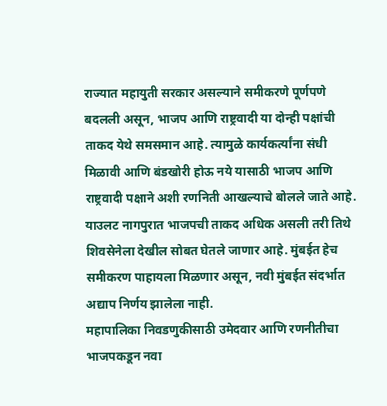राज्यात महायुती सरकार असल्याने समीकरणे पूर्णपणे बदलली असून, भाजप आणि राष्ट्रवादी या दोन्ही पक्षांची ताकद येथे समसमान आहे. त्यामुळे कार्यकर्त्यांना संधी मिळावी आणि बंडखोरी होऊ नये यासाठी भाजप आणि राष्ट्रवादी पक्षाने अशी रणनिती आखल्याचे बोलले जाते आहे. याउलट नागपुरात भाजपची ताकद अधिक असली तरी तिथे शिवसेनेला देखील सोबत घेतले जाणार आहे. मुंबईत हेच समीकरण पाहायला मिळणार असून, नवी मुंबईत संदर्भात अद्याप निर्णय झालेला नाही.
महापालिका निवडणुकीसाठी उमेदवार आणि रणनीतीचा भाजपकडून नवा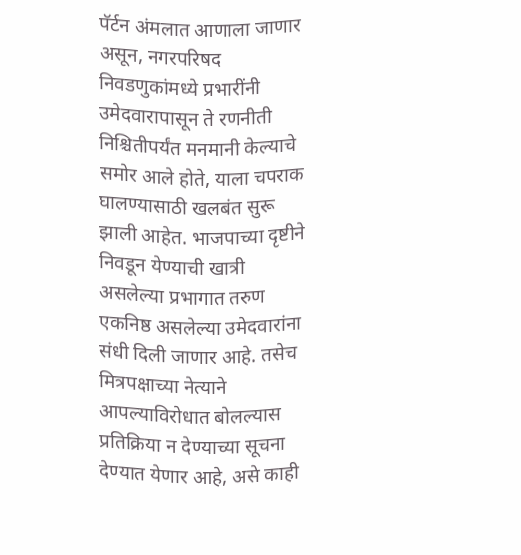पॅर्टन अंमलात आणाला जाणार असून, नगरपरिषद निवडणुकांमध्ये प्रभारींनी उमेदवारापासून ते रणनीती निश्चितीपर्यंत मनमानी केल्याचे समोर आले होते, याला चपराक घालण्यासाठी खलबंत सुरू झाली आहेत. भाजपाच्या दृष्टीने निवडून येण्याची खात्री असलेल्या प्रभागात तरुण एकनिष्ठ असलेल्या उमेदवारांना संधी दिली जाणार आहे. तसेच मित्रपक्षाच्या नेत्याने आपल्याविरोधात बोलल्यास प्रतिक्रिया न देण्याच्या सूचना देण्यात येणार आहे, असे काही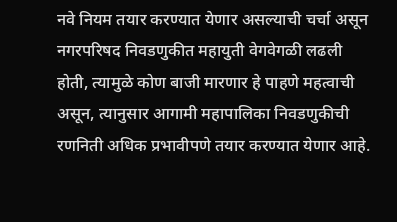नवे नियम तयार करण्यात येणार असल्याची चर्चा असून नगरपरिषद निवडणुकीत महायुती वेगवेगळी लढली होती, त्यामुळे कोण बाजी मारणार हे पाहणे महत्वाची असून, त्यानुसार आगामी महापालिका निवडणुकीची रणनिती अधिक प्रभावीपणे तयार करण्यात येणार आहे.